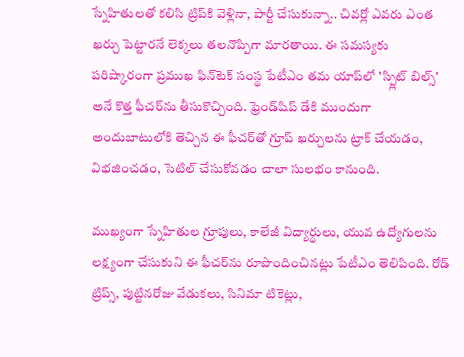స్నేహితులతో కలిసి ట్రిప్‌కి వెళ్లినా, పార్టీ చేసుకున్నా.. చివర్లో ఎవరు ఎంత ఖర్చు పెట్టారనే లెక్కలు తలనొప్పిగా మారతాయి. ఈ సమస్యకు పరిష్కారంగా ప్రముఖ ఫిన్‌టెక్ సంస్థ పేటీఎం తమ యాప్‌లో 'స్ప్లిట్ బిల్స్' అనే కొత్త ఫీచర్‌ను తీసుకొచ్చింది. ఫ్రెండ్‌షిప్ డేకి ముందుగా అందుబాటులోకి తెచ్చిన ఈ ఫీచర్‌తో గ్రూప్ ఖర్చులను ట్రాక్ చేయడం, విభజించడం, సెటిల్ చేసుకోవడం చాలా సులభం కానుంది.

ముఖ్యంగా స్నేహితుల గ్రూపులు, కాలేజీ విద్యార్థులు, యువ ఉద్యోగులను లక్ష్యంగా చేసుకుని ఈ ఫీచర్‌ను రూపొందించినట్లు పేటీఎం తెలిపింది. రోడ్ ట్రిప్స్, పుట్టినరోజు వేడుకలు, సినిమా టికెట్లు,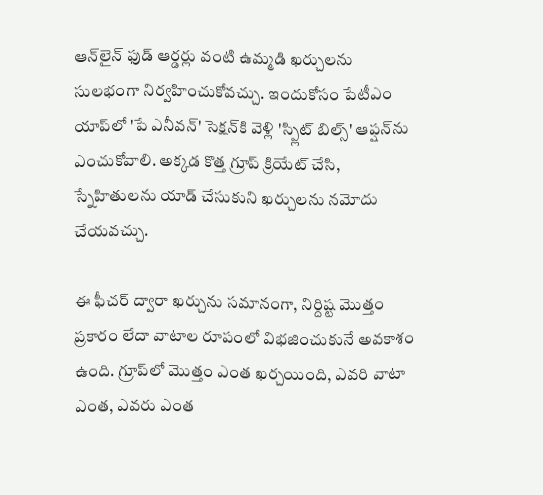ఆన్‌లైన్ ఫుడ్ ఆర్డర్లు వంటి ఉమ్మడి ఖర్చులను సులభంగా నిర్వహించుకోవచ్చు. ఇందుకోసం పేటీఎం యాప్‌లో 'పే ఎనీవన్‌' సెక్షన్‌కి వెళ్లి 'స్ప్లిట్ బిల్స్' ఆప్షన్‌ను ఎంచుకోవాలి. అక్కడ కొత్త గ్రూప్ క్రియేట్ చేసి, స్నేహితులను యాడ్ చేసుకుని ఖర్చులను నమోదు చేయవచ్చు.

ఈ ఫీచర్ ద్వారా ఖర్చును సమానంగా, నిర్దిష్ట మొత్తం ప్రకారం లేదా వాటాల రూపంలో విభజించుకునే అవకాశం ఉంది. గ్రూప్‌లో మొత్తం ఎంత ఖర్చయింది, ఎవరి వాటా ఎంత, ఎవరు ఎంత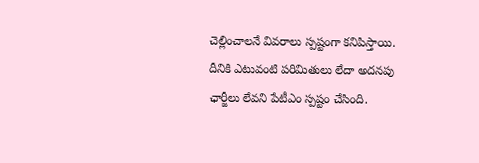చెల్లించాలనే వివరాలు స్పష్టంగా కనిపిస్తాయి. దీనికి ఎటువంటి పరిమితులు లేదా అదనపు ఛార్జీలు లేవని పేటీఎం స్పష్టం చేసింది.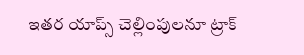ఇతర యాప్స్ చెల్లింపులనూ ట్రాక్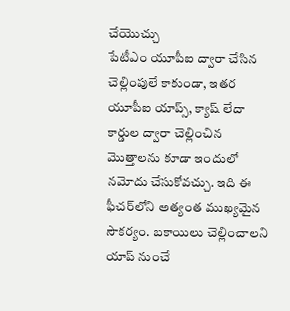చేయొచ్చు
పేటీఎం యూపీఐ ద్వారా చేసిన చెల్లింపులే కాకుండా, ఇతర యూపీఐ యాప్స్, క్యాష్ లేదా కార్డుల ద్వారా చెల్లించిన మొత్తాలను కూడా ఇందులో నమోదు చేసుకోవచ్చు. ఇది ఈ ఫీచర్‌లోని అత్యంత ముఖ్యమైన సౌకర్యం. బకాయిలు చెల్లించాలని యాప్ నుంచే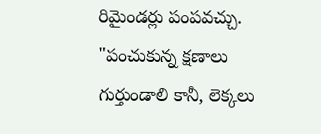రిమైండర్లు పంపవచ్చు. "పంచుకున్న క్షణాలు గుర్తుండాలి కానీ, లెక్కలు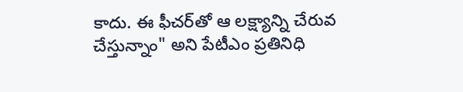కాదు. ఈ ఫీచర్‌తో ఆ లక్ష్యాన్ని చేరువ చేస్తున్నాం" అని పేటీఎం ప్రతినిధి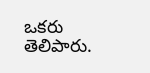ఒకరు తెలిపారు.